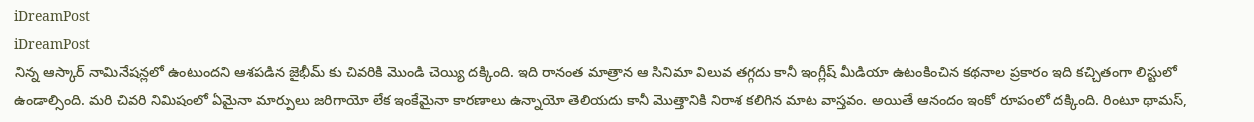iDreamPost
iDreamPost
నిన్న ఆస్కార్ నామినేషన్లలో ఉంటుందని ఆశపడిన జైభీమ్ కు చివరికి మొండి చెయ్యి దక్కింది. ఇది రానంత మాత్రాన ఆ సినిమా విలువ తగ్గదు కానీ ఇంగ్లీష్ మీడియా ఉటంకించిన కథనాల ప్రకారం ఇది కచ్చితంగా లిస్టులో ఉండాల్సింది. మరి చివరి నిమిషంలో ఏమైనా మార్పులు జరిగాయో లేక ఇంకేమైనా కారణాలు ఉన్నాయో తెలియదు కానీ మొత్తానికి నిరాశ కలిగిన మాట వాస్తవం. అయితే ఆనందం ఇంకో రూపంలో దక్కింది. రింటూ థామస్,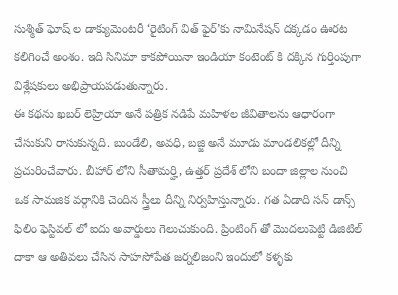సుశ్మిత్ ఘోష్ ల డాక్యుమెంటరీ ‘రైటింగ్ విత్ ఫైర్’కు నామినేషన్ దక్కడం ఊరట కలిగించే అంశం. ఇది సినిమా కాకపోయినా ఇండియా కంటెంట్ కి దక్కిన గుర్తింపుగా విశ్లేషకులు అభిప్రాయపడుతున్నారు.
ఈ కథను ఖబర్ లెహ్రియా అనే పత్రిక నడిపే మహిళల జీవితాలను ఆధారంగా చేసుకుని రాసుకున్నది. బుండేలి, అవధి, బజ్జి అనే మూడు మాండలికల్లో దీన్ని ప్రచురించేవారు. బీహార్ లోని సీతామర్హి, ఉత్తర్ ప్రదేశ్ లోని బందా జిల్లాల నుంచి ఒక సామజిక వర్గానికి చెందిన స్త్రీలు దీన్ని నిర్వహిస్తున్నారు. గత ఏడాది సన్ డాన్స్ ఫిలిం ఫెస్టివల్ లో ఐదు అవార్డులు గెలుచుకుంది. ప్రింటింగ్ తో మొదలుపెట్టి డిజిటిల్ దాకా ఆ అతివలు చేసిన సాహసోపేత జర్నలిజంని ఇందులో కళ్ళకు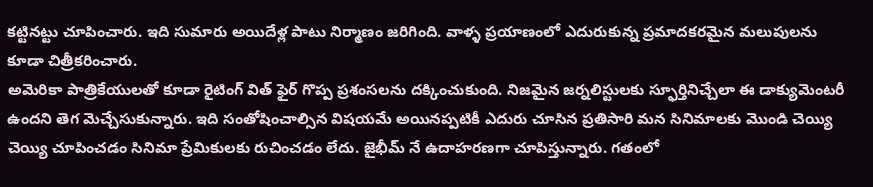కట్టినట్టు చూపించారు. ఇది సుమారు అయిదేళ్ల పాటు నిర్మాణం జరిగింది. వాళ్ళ ప్రయాణంలో ఎదురుకున్న ప్రమాదకరమైన మలుపులను కూడా చిత్రీకరించారు.
అమెరికా పాత్రికేయులతో కూడా రైటింగ్ విత్ ఫైర్ గొప్ప ప్రశంసలను దక్కించుకుంది. నిజమైన జర్నలిస్టులకు స్ఫూర్తినిచ్చేలా ఈ డాక్యుమెంటరీ ఉందని తెగ మెచ్చేసుకున్నారు. ఇది సంతోషించాల్సిన విషయమే అయినప్పటికీ ఎదురు చూసిన ప్రతిసారి మన సినిమాలకు మొండి చెయ్యి చెయ్యి చూపించడం సినిమా ప్రేమికులకు రుచించడం లేదు. జైభీమ్ నే ఉదాహరణగా చూపిస్తున్నారు. గతంలో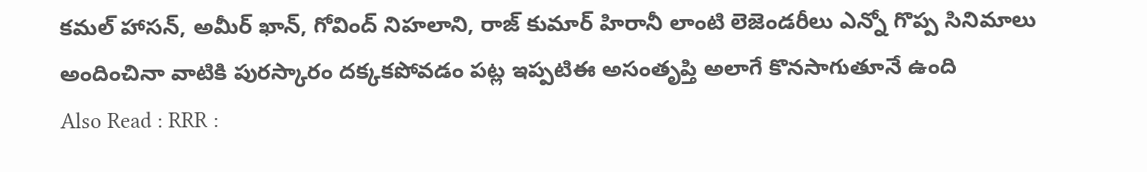కమల్ హాసన్, అమీర్ ఖాన్, గోవింద్ నిహలాని, రాజ్ కుమార్ హిరానీ లాంటి లెజెండరీలు ఎన్నో గొప్ప సినిమాలు అందించినా వాటికి పురస్కారం దక్కకపోవడం పట్ల ఇప్పటిఈ అసంతృప్తి అలాగే కొనసాగుతూనే ఉంది
Also Read : RRR :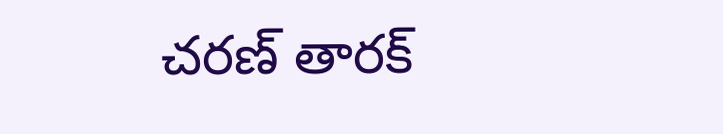చరణ్ తారక్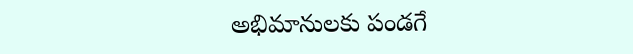అభిమానులకు పండగే